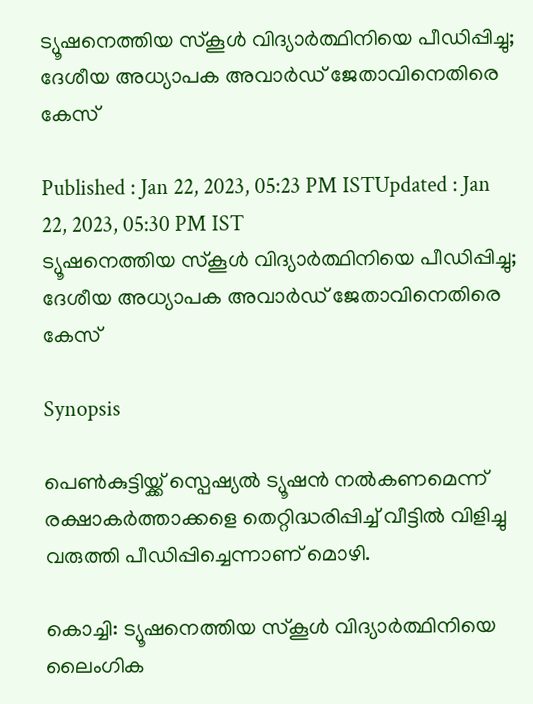ട്യൂഷനെത്തിയ സ്കൂൾ വിദ്യാർത്ഥിനിയെ പീഡിപ്പിച്ചു; ദേശീയ അധ്യാപക അവാർഡ് ജേതാവിനെതിരെ കേസ്

Published : Jan 22, 2023, 05:23 PM ISTUpdated : Jan 22, 2023, 05:30 PM IST
ട്യൂഷനെത്തിയ സ്കൂൾ വിദ്യാർത്ഥിനിയെ പീഡിപ്പിച്ചു; ദേശീയ അധ്യാപക അവാർഡ് ജേതാവിനെതിരെ കേസ്

Synopsis

പെൺകുട്ടിയ്ക്ക് സ്പെഷ്യൽ ട്യൂഷൻ നൽകണമെന്ന് രക്ഷാകർത്താക്കളെ തെറ്റിദ്ധരിപ്പിച്ച് വീട്ടിൽ വിളിച്ചു വരുത്തി പീഡിപ്പിച്ചെന്നാണ് മൊഴി.

കൊച്ചി: ട്യൂഷനെത്തിയ സ്കൂൾ വിദ്യാർത്ഥിനിയെ ലൈംഗിക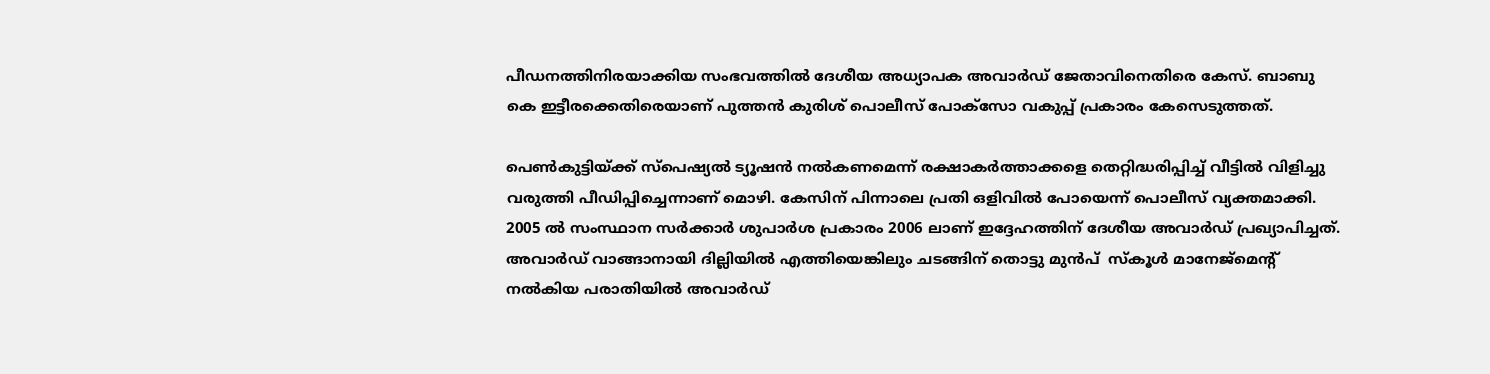പീഡനത്തിനിരയാക്കിയ സംഭവത്തിൽ ദേശീയ അധ്യാപക അവാർഡ് ജേതാവിനെതിരെ കേസ്. ബാബു കെ ഇട്ടീരക്കെതിരെയാണ് പുത്തൻ കുരിശ് പൊലീസ് പോക്സോ വകുപ്പ് പ്രകാരം കേസെടുത്തത്.

പെൺകുട്ടിയ്ക്ക് സ്പെഷ്യൽ ട്യൂഷൻ നൽകണമെന്ന് രക്ഷാകർത്താക്കളെ തെറ്റിദ്ധരിപ്പിച്ച് വീട്ടിൽ വിളിച്ചു വരുത്തി പീഡിപ്പിച്ചെന്നാണ് മൊഴി. കേസിന് പിന്നാലെ പ്രതി ഒളിവിൽ പോയെന്ന് പൊലീസ് വ്യക്തമാക്കി. 2005 ൽ സംസ്ഥാന സർക്കാർ ശുപാർശ പ്രകാരം 2006 ലാണ് ഇദ്ദേഹത്തിന് ദേശീയ അവാർഡ് പ്രഖ്യാപിച്ചത്. അവാർഡ് വാങ്ങാനായി ദില്ലിയിൽ എത്തിയെങ്കിലും ചടങ്ങിന് തൊട്ടു മുൻപ്  സ്കൂൾ മാനേജ്മെന്‍റ് നൽകിയ പരാതിയിൽ അവാർഡ്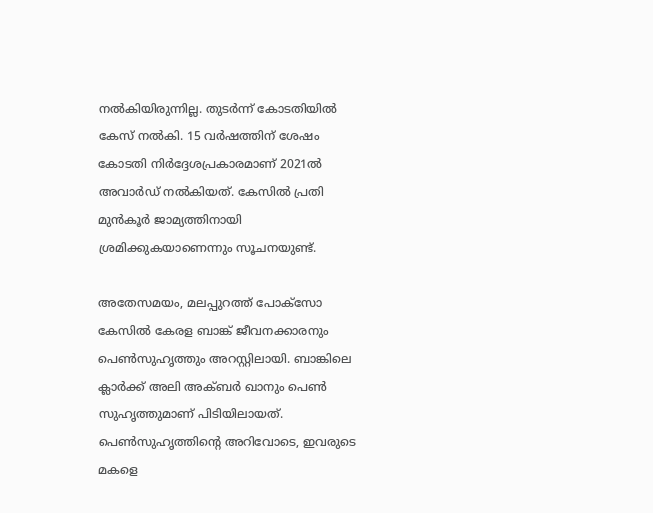നൽകിയിരുന്നില്ല. തുടർന്ന് കോടതിയിൽ കേസ് നൽകി. 15 വർഷത്തിന് ശേഷം കോടതി നിർദ്ദേശപ്രകാരമാണ് 2021ൽ അവാർഡ് നൽകിയത്. കേസിൽ പ്രതി മുൻകൂർ ജാമ്യത്തിനായി ശ്രമിക്കുകയാണെന്നും സൂചനയുണ്ട്.

അതേസമയം, മലപ്പുറത്ത് പോക്സോ കേസിൽ കേരള ബാങ്ക് ജീവനക്കാരനും പെൺസുഹൃത്തും അറസ്റ്റിലായി. ബാങ്കിലെ ക്ലാർക്ക് അലി അക്ബർ ഖാനും പെൺ സുഹൃത്തുമാണ് പിടിയിലായത്. പെൺസുഹൃത്തിന്‍റെ അറിവോടെ, ഇവരുടെ മകളെ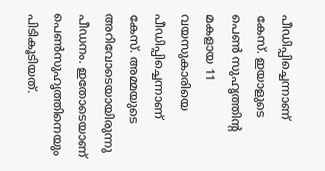പീഡിപ്പിച്ചെന്നാണ് കേസ്. ഇയാളുടെ പെൺ സുഹൃത്തിന്റ മകളായ 11 വയസുകാരിയെ പീഡിപ്പിച്ചെന്നാണ് കേസ്. അമ്മയുടെ അറിവോടെയായിരുന്നു പീഡനം. ഇതോടെയാണ് പെൺസുഹൃത്തിനെയും പിടികൂടിയത്.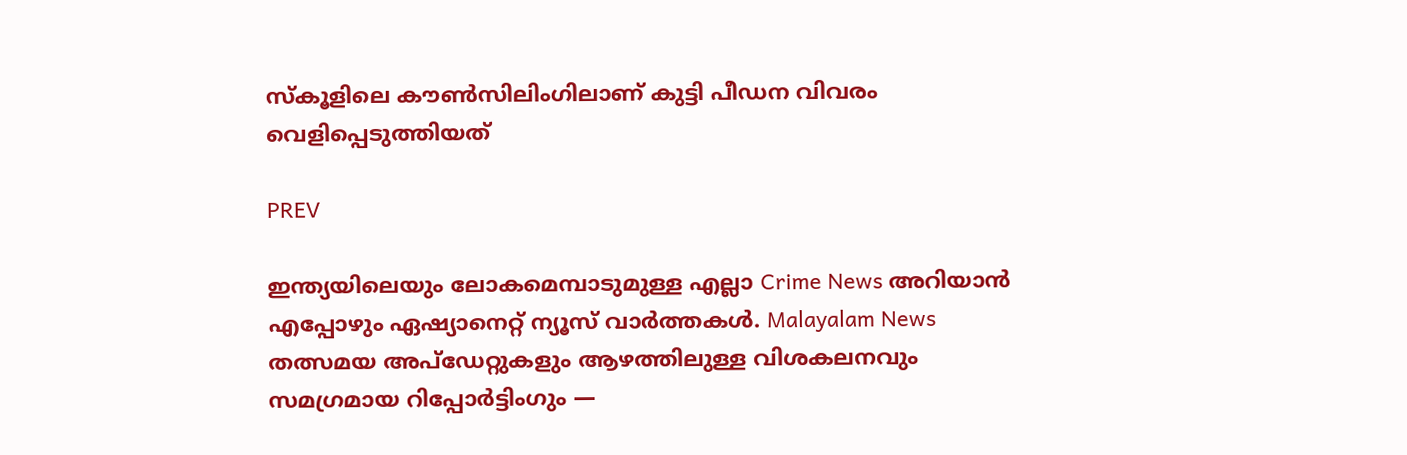സ്‌കൂളിലെ കൗൺസിലിംഗിലാണ് കുട്ടി പീഡന വിവരം വെളിപ്പെടുത്തിയത്

PREV

ഇന്ത്യയിലെയും ലോകമെമ്പാടുമുള്ള എല്ലാ Crime News അറിയാൻ എപ്പോഴും ഏഷ്യാനെറ്റ് ന്യൂസ് വാർത്തകൾ. Malayalam News  തത്സമയ അപ്‌ഡേറ്റുകളും ആഴത്തിലുള്ള വിശകലനവും സമഗ്രമായ റിപ്പോർട്ടിംഗും —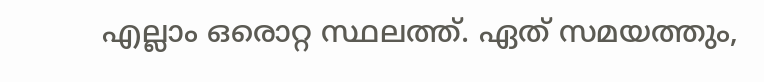എല്ലാം ഒരൊറ്റ സ്ഥലത്ത്. ഏത് സമയത്തും,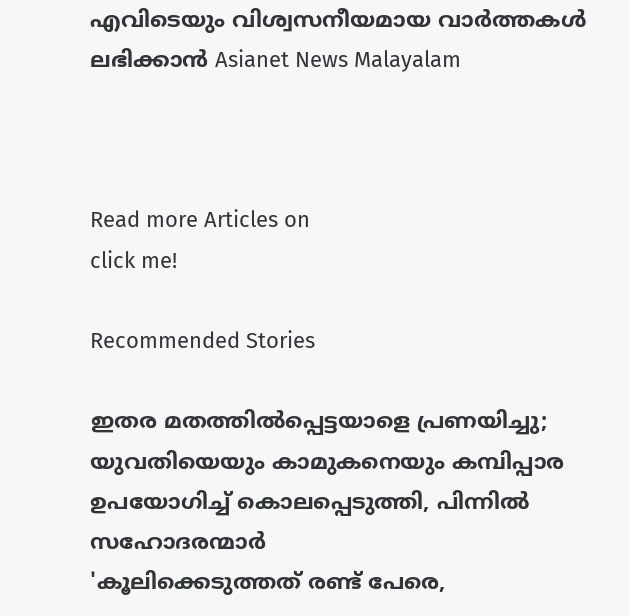എവിടെയും വിശ്വസനീയമായ വാർത്തകൾ ലഭിക്കാൻ Asianet News Malayalam



Read more Articles on
click me!

Recommended Stories

ഇതര മതത്തില്‍പ്പെട്ടയാളെ പ്രണയിച്ചു; യുവതിയെയും കാമുകനെയും കമ്പിപ്പാര ഉപയോഗിച്ച് കൊലപ്പെടുത്തി, പിന്നില്‍ സഹോദരന്മാര്‍
'കൂലിക്കെടുത്തത് രണ്ട് പേരെ,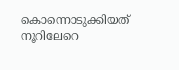കൊന്നൊടുക്കിയത് നൂറിലേറെ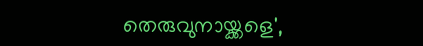തെരുവുനായ്ക്കളെ',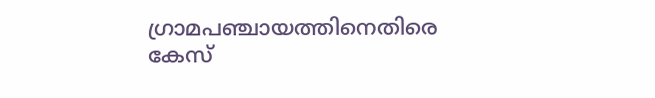ഗ്രാമപഞ്ചായത്തിനെതിരെ കേസ്